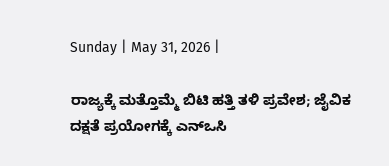Sunday | May 31, 2026 |

ರಾಜ್ಯಕ್ಕೆ ಮತ್ತೊಮ್ಮೆ ಬಿಟಿ ಹತ್ತಿ ತಳಿ ಪ್ರವೇಶ; ಜೈವಿಕ ದಕ್ಷತೆ ಪ್ರಯೋಗಕ್ಕೆ ಎನ್‌ಒಸಿ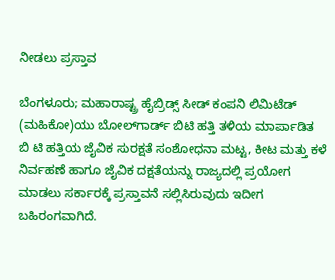ನೀಡಲು ಪ್ರಸ್ತಾವ

ಬೆಂಗಳೂರು; ಮಹಾರಾಷ್ಟ್ರ ಹೈಬ್ರಿಡ್ಸ್‌ ಸೀಡ್‌ ಕಂಪನಿ ಲಿಮಿಟೆಡ್‌ (ಮಹಿಕೋ)ಯು ಬೋಲ್‌ಗಾರ್ಡ್‌ ಬಿಟಿ ಹತ್ತಿ ತಳಿಯ ಮಾರ್ಪಾಡಿತ ಬಿ ಟಿ ಹತ್ತಿಯ ಜೈವಿಕ ಸುರಕ್ಷತೆ ಸಂಶೋಧನಾ ಮಟ್ಟ, ಕೀಟ ಮತ್ತು ಕಳೆ ನಿರ್ವಹಣೆ ಹಾಗೂ ಜೈವಿಕ ದಕ್ಷತೆಯನ್ನು ರಾಜ್ಯದಲ್ಲಿ ಪ್ರಯೋಗ ಮಾಡಲು ಸರ್ಕಾರಕ್ಕೆ ಪ್ರಸ್ತಾವನೆ ಸಲ್ಲಿಸಿರುವುದು ಇದೀಗ ಬಹಿರಂಗವಾಗಿದೆ.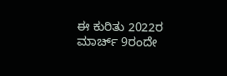ಈ ಕುರಿತು 2022ರ ಮಾರ್ಚ್‌ 9ರಂದೇ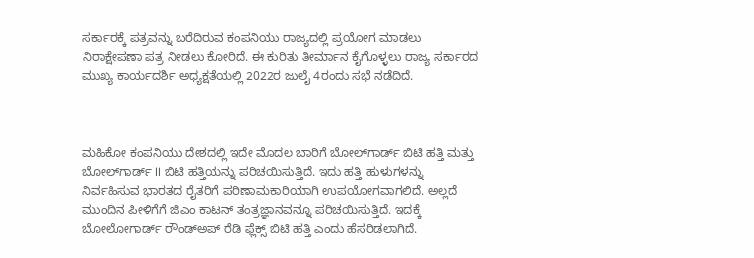ಸರ್ಕಾರಕ್ಕೆ ಪತ್ರವನ್ನು ಬರೆದಿರುವ ಕಂಪನಿಯು ರಾಜ್ಯದಲ್ಲಿ ಪ್ರಯೋಗ ಮಾಡಲು ನಿರಾಕ್ಷೇಪಣಾ ಪತ್ರ ನೀಡಲು ಕೋರಿದೆ. ಈ ಕುರಿತು ತೀರ್ಮಾನ ಕೈಗೊಳ್ಳಲು ರಾಜ್ಯ ಸರ್ಕಾರದ ಮುಖ್ಯ ಕಾರ್ಯದರ್ಶಿ ಅಧ್ಯಕ್ಷತೆಯಲ್ಲಿ 2022ರ ಜುಲೈ 4ರಂದು ಸಭೆ ನಡೆದಿದೆ.



ಮಹಿಕೋ ಕಂಪನಿಯು ದೇಶದಲ್ಲಿ ಇದೇ ಮೊದಲ ಬಾರಿಗೆ ಬೋಲ್‌ಗಾರ್ಡ್‌ ಬಿಟಿ ಹತ್ತಿ ಮತ್ತು ಬೋಲ್‌ಗಾರ್ಡ್‌ II ಬಿಟಿ ಹತ್ತಿಯನ್ನು ಪರಿಚಯಿಸುತ್ತಿದೆ. ಇದು ಹತ್ತಿ ಹುಳುಗಳನ್ನು ನಿರ್ವಹಿಸುವ ಭಾರತದ ರೈತರಿಗೆ ಪರಿಣಾಮಕಾರಿಯಾಗಿ ಉಪಯೋಗವಾಗಲಿದೆ. ಅಲ್ಲದೆ ಮುಂದಿನ ಪೀಳಿಗೆಗೆ ಜಿಎಂ ಕಾಟನ್‌ ತಂತ್ರಜ್ಞಾನವನ್ನೂ ಪರಿಚಯಿಸುತ್ತಿದೆ. ಇದಕ್ಕೆ ಬೋಲೋಗಾರ್ಡ್‌ ರೌಂಡ್‌ಅಪ್‌ ರೆಡಿ ಫ್ಲೆಕ್ಸ್‌ ಬಿಟಿ ಹತ್ತಿ ಎಂದು ಹೆಸರಿಡಲಾಗಿದೆ.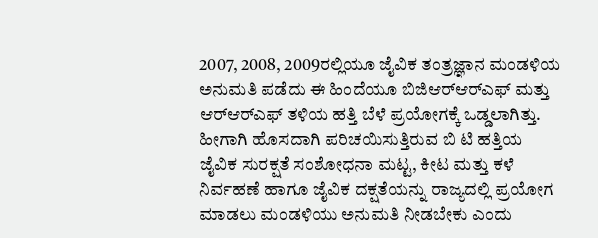2007, 2008, 2009ರಲ್ಲಿಯೂ ಜೈವಿಕ ತಂತ್ರಜ್ಞಾನ ಮಂಡಳಿಯ ಅನುಮತಿ ಪಡೆದು ಈ ಹಿಂದೆಯೂ ಬಿಜಿಆರ್‌ಆರ್‌ಎಫ್‌ ಮತ್ತು ಆರ್‌ಆರ್‌ಎಫ್‌ ತಳಿಯ ಹತ್ತಿ ಬೆಳೆ ಪ್ರಯೋಗಕ್ಕೆ ಒಡ್ಡಲಾಗಿತ್ತು. ಹೀಗಾಗಿ ಹೊಸದಾಗಿ ಪರಿಚಯಿಸುತ್ತಿರುವ ಬಿ ಟಿ ಹತ್ತಿಯ ಜೈವಿಕ ಸುರಕ್ಷತೆ ಸಂಶೋಧನಾ ಮಟ್ಟ, ಕೀಟ ಮತ್ತು ಕಳೆ ನಿರ್ವಹಣೆ ಹಾಗೂ ಜೈವಿಕ ದಕ್ಷತೆಯನ್ನು ರಾಜ್ಯದಲ್ಲಿ ಪ್ರಯೋಗ ಮಾಡಲು ಮಂಡಳಿಯು ಅನುಮತಿ ನೀಡಬೇಕು ಎಂದು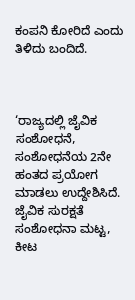ಕಂಪನಿ ಕೋರಿದೆ ಎಂದು ತಿಳಿದು ಬಂದಿದೆ.



‘ರಾಜ್ಯದಲ್ಲಿ ಜೈವಿಕ ಸಂಶೋಧನೆ, ಸಂಶೋಧನೆಯ 2ನೇ ಹಂತದ ಪ್ರಯೋಗ ಮಾಡಲು ಉದ್ದೇಶಿಸಿದೆ. ಜೈವಿಕ ಸುರಕ್ಷತೆ ಸಂಶೋಧನಾ ಮಟ್ಟ, ಕೀಟ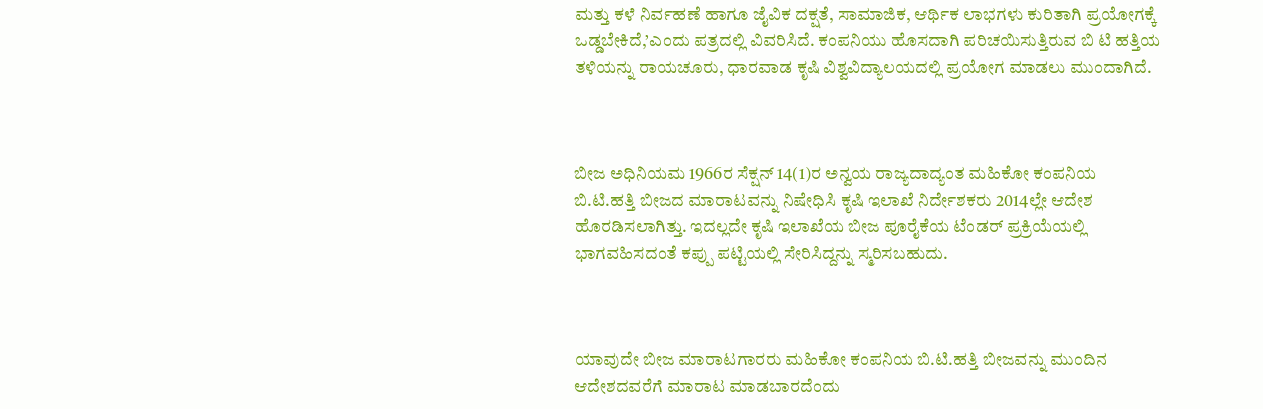ಮತ್ತು ಕಳೆ ನಿರ್ವಹಣೆ ಹಾಗೂ ಜೈವಿಕ ದಕ್ಷತೆ, ಸಾಮಾಜಿಕ, ಆರ್ಥಿಕ ಲಾಭಗಳು ಕುರಿತಾಗಿ ಪ್ರಯೋಗಕ್ಕೆ ಒಡ್ಡಬೇಕಿದೆ,’ಎಂದು ಪತ್ರದಲ್ಲಿ ವಿವರಿಸಿದೆ. ಕಂಪನಿಯು ಹೊಸದಾಗಿ ಪರಿಚಯಿಸುತ್ತಿರುವ ಬಿ ಟಿ ಹತ್ತಿಯ ತಳಿಯನ್ನು ರಾಯಚೂರು, ಧಾರವಾಡ ಕೃಷಿ ವಿಶ್ವವಿದ್ಯಾಲಯದಲ್ಲಿ ಪ್ರಯೋಗ ಮಾಡಲು ಮುಂದಾಗಿದೆ.



ಬೀಜ ಅಧಿನಿಯಮ 1966ರ ಸೆಕ್ಷನ್ 14(1)ರ ಅನ್ವಯ ರಾಜ್ಯದಾದ್ಯಂತ ಮಹಿಕೋ ಕಂಪನಿಯ ಬಿ.ಟಿ.ಹತ್ತಿ ಬೀಜದ ಮಾರಾಟವನ್ನು ನಿಷೇಧಿಸಿ ಕೃಷಿ ಇಲಾಖೆ ನಿರ್ದೇಶಕರು 2014ಲ್ಲೇ ಆದೇಶ ಹೊರಡಿಸಲಾಗಿತ್ತು. ಇದಲ್ಲದೇ ಕೃಷಿ ಇಲಾಖೆಯ ಬೀಜ ಪೂರೈಕೆಯ ಟೆಂಡರ್ ಪ್ರಕ್ರಿಯೆಯಲ್ಲಿ ಭಾಗವಹಿಸದಂತೆ ಕಪ್ಪು ಪಟ್ಟಿಯಲ್ಲಿ ಸೇರಿಸಿದ್ದನ್ನು ಸ್ಮರಿಸಬಹುದು.



ಯಾವುದೇ ಬೀಜ ಮಾರಾಟಗಾರರು ಮಹಿಕೋ ಕಂಪನಿಯ ಬಿ.ಟಿ.ಹತ್ತಿ ಬೀಜವನ್ನು ಮುಂದಿನ ಆದೇಶದವರೆಗೆ ಮಾರಾಟ ಮಾಡಬಾರದೆಂದು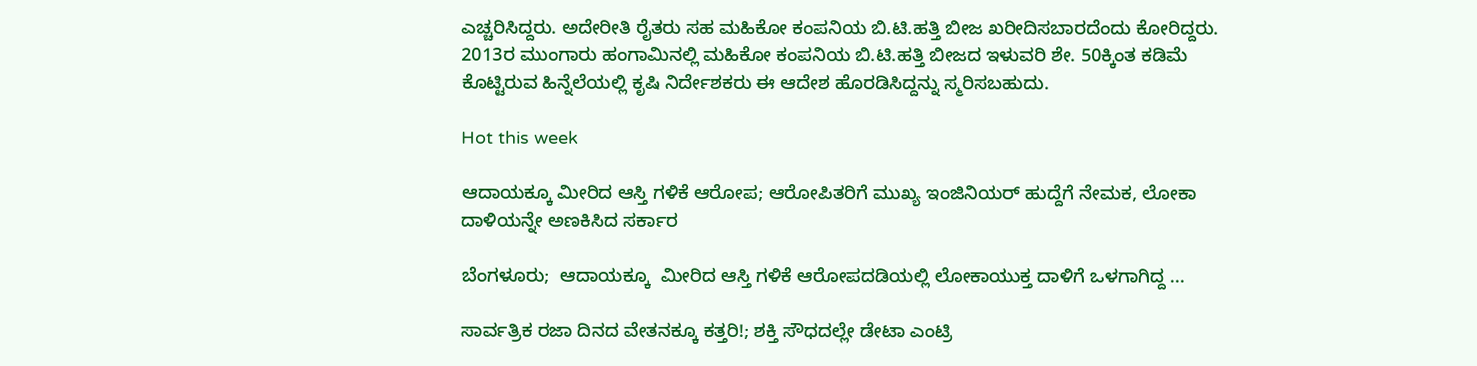ಎಚ್ಚರಿಸಿದ್ದರು. ಅದೇರೀತಿ ರೈತರು ಸಹ ಮಹಿಕೋ ಕಂಪನಿಯ ಬಿ.ಟಿ.ಹತ್ತಿ ಬೀಜ ಖರೀದಿಸಬಾರದೆಂದು ಕೋರಿದ್ದರು. 2013ರ ಮುಂಗಾರು ಹಂಗಾಮಿನಲ್ಲಿ ಮಹಿಕೋ ಕಂಪನಿಯ ಬಿ.ಟಿ.ಹತ್ತಿ ಬೀಜದ ಇಳುವರಿ ಶೇ. 50ಕ್ಕಿಂತ ಕಡಿಮೆ ಕೊಟ್ಟಿರುವ ಹಿನ್ನೆಲೆಯಲ್ಲಿ ಕೃಷಿ ನಿರ್ದೇಶಕರು ಈ ಆದೇಶ ಹೊರಡಿಸಿದ್ದನ್ನು ಸ್ಮರಿಸಬಹುದು.

Hot this week

ಆದಾಯಕ್ಕೂ ಮೀರಿದ ಆಸ್ತಿ ಗಳಿಕೆ ಆರೋಪ; ಆರೋಪಿತರಿಗೆ ಮುಖ್ಯ ಇಂಜಿನಿಯರ್ ಹುದ್ದೆಗೆ ನೇಮಕ, ಲೋಕಾ ದಾಳಿಯನ್ನೇ ಅಣಕಿಸಿದ ಸರ್ಕಾರ

ಬೆಂಗಳೂರು;  ಆದಾಯಕ್ಕೂ  ಮೀರಿದ ಆಸ್ತಿ ಗಳಿಕೆ ಆರೋಪದಡಿಯಲ್ಲಿ ಲೋಕಾಯುಕ್ತ ದಾಳಿಗೆ ಒಳಗಾಗಿದ್ದ ...

ಸಾರ್ವತ್ರಿಕ ರಜಾ ದಿನದ ವೇತನಕ್ಕೂ ಕತ್ತರಿ!; ಶಕ್ತಿ ಸೌಧದಲ್ಲೇ ಡೇಟಾ ಎಂಟ್ರಿ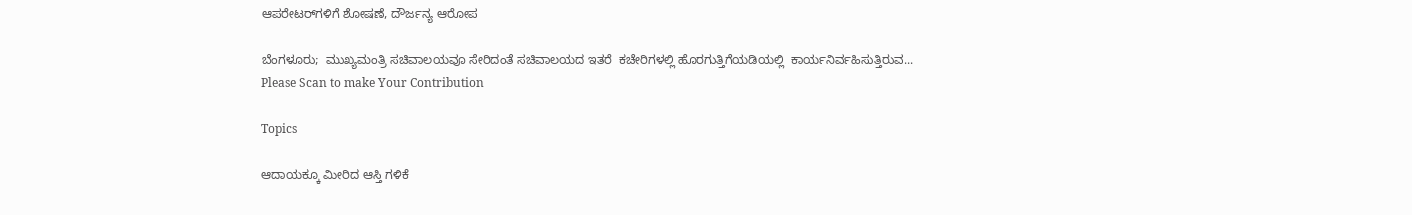ಆಪರೇಟರ್‍‌ಗಳಿಗೆ ಶೋಷಣೆ, ದೌರ್ಜನ್ಯ ಆರೋಪ

ಬೆಂಗಳೂರು;  ಮುಖ್ಯಮಂತ್ರಿ ಸಚಿವಾಲಯವೂ ಸೇರಿದಂತೆ ಸಚಿವಾಲಯದ ಇತರೆ  ಕಚೇರಿಗಳಲ್ಲಿ ಹೊರಗುತ್ತಿಗೆಯಡಿಯಲ್ಲಿ  ಕಾರ್ಯನಿರ್ವಹಿಸುತ್ತಿರುವ...
Please Scan to make Your Contribution

Topics

ಆದಾಯಕ್ಕೂ ಮೀರಿದ ಆಸ್ತಿ ಗಳಿಕೆ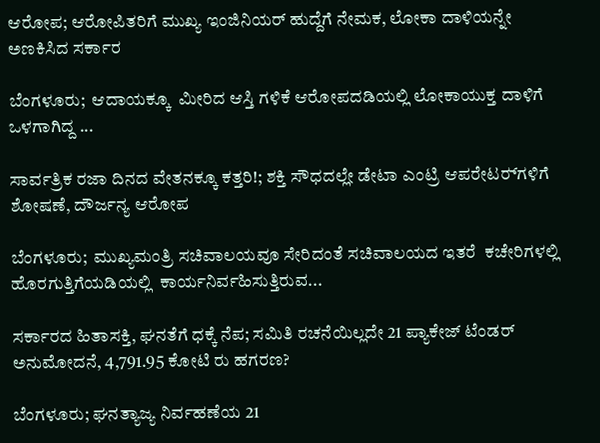ಆರೋಪ; ಆರೋಪಿತರಿಗೆ ಮುಖ್ಯ ಇಂಜಿನಿಯರ್ ಹುದ್ದೆಗೆ ನೇಮಕ, ಲೋಕಾ ದಾಳಿಯನ್ನೇ ಅಣಕಿಸಿದ ಸರ್ಕಾರ

ಬೆಂಗಳೂರು;  ಆದಾಯಕ್ಕೂ  ಮೀರಿದ ಆಸ್ತಿ ಗಳಿಕೆ ಆರೋಪದಡಿಯಲ್ಲಿ ಲೋಕಾಯುಕ್ತ ದಾಳಿಗೆ ಒಳಗಾಗಿದ್ದ ...

ಸಾರ್ವತ್ರಿಕ ರಜಾ ದಿನದ ವೇತನಕ್ಕೂ ಕತ್ತರಿ!; ಶಕ್ತಿ ಸೌಧದಲ್ಲೇ ಡೇಟಾ ಎಂಟ್ರಿ ಆಪರೇಟರ್‍‌ಗಳಿಗೆ ಶೋಷಣೆ, ದೌರ್ಜನ್ಯ ಆರೋಪ

ಬೆಂಗಳೂರು;  ಮುಖ್ಯಮಂತ್ರಿ ಸಚಿವಾಲಯವೂ ಸೇರಿದಂತೆ ಸಚಿವಾಲಯದ ಇತರೆ  ಕಚೇರಿಗಳಲ್ಲಿ ಹೊರಗುತ್ತಿಗೆಯಡಿಯಲ್ಲಿ  ಕಾರ್ಯನಿರ್ವಹಿಸುತ್ತಿರುವ...

ಸರ್ಕಾರದ ಹಿತಾಸಕ್ತಿ, ಘನತೆಗೆ ಧಕ್ಕೆ ನೆಪ; ಸಮಿತಿ ರಚನೆಯಿಲ್ಲದೇ 21 ಪ್ಯಾಕೇಜ್‌ ಟೆಂಡರ್ ಅನುಮೋದನೆ, 4,791.95 ಕೋಟಿ ರು ಹಗರಣ?

ಬೆಂಗಳೂರು; ಘನತ್ಯಾಜ್ಯ ನಿರ್ವಹಣೆಯ 21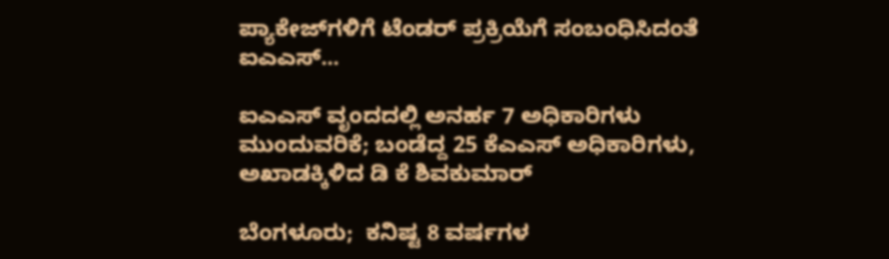ಪ್ಯಾಕೇಜ್‌ಗಳಿಗೆ ಟೆಂಡರ್‌ ಪ್ರಕ್ರಿಯೆಗೆ ಸಂಬಂಧಿಸಿದಂತೆ  ಐಎಎಸ್...

ಐಎಎಸ್‌ ವೃಂದದಲ್ಲಿ ಅನರ್ಹ 7 ಅಧಿಕಾರಿಗಳು ಮುಂದುವರಿಕೆ; ಬಂಡೆದ್ದ 25 ಕೆಎಎಸ್‌ ಅಧಿಕಾರಿಗಳು, ಅಖಾಡಕ್ಕಿಳಿದ ಡಿ ಕೆ ಶಿವಕುಮಾರ್

ಬೆಂಗಳೂರು;  ಕನಿಷ್ಟ 8 ವರ್ಷಗಳ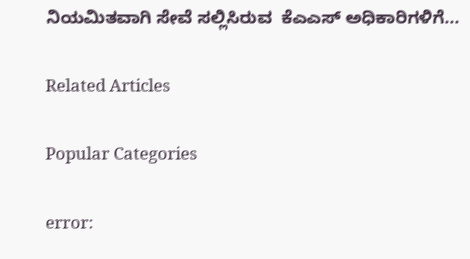ನಿಯಮಿತವಾಗಿ ಸೇವೆ ಸಲ್ಲಿಸಿರುವ  ಕೆಎಎಸ್‌ ಅಧಿಕಾರಿಗಳಿಗೆ...

Related Articles

Popular Categories

error: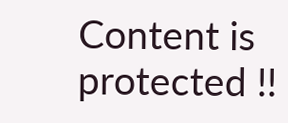Content is protected !!